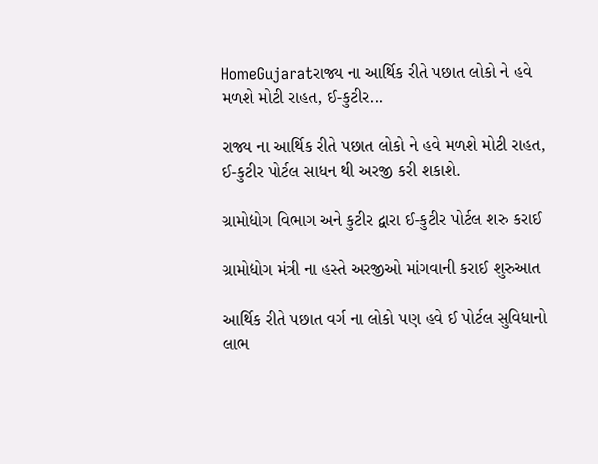HomeGujaratરાજ્ય ના આર્થિક રીતે પછાત લોકો ને હવે મળશે મોટી રાહત, ઈ-કુટીર...

રાજ્ય ના આર્થિક રીતે પછાત લોકો ને હવે મળશે મોટી રાહત, ઈ-કુટીર પોર્ટલ સાધન થી અરજી કરી શકાશે.

ગ્રામોદ્યોગ વિભાગ અને કુટીર દ્વારા ઈ-કુટીર પોર્ટલ શરુ કરાઈ

ગ્રામોદ્યોગ મંત્રી ના હસ્તે અરજીઓ માંગવાની કરાઈ શુરુઆત

આર્થિક રીતે પછાત વર્ગ ના લોકો પણ હવે ઈ પોર્ટલ સુવિધાનો લાભ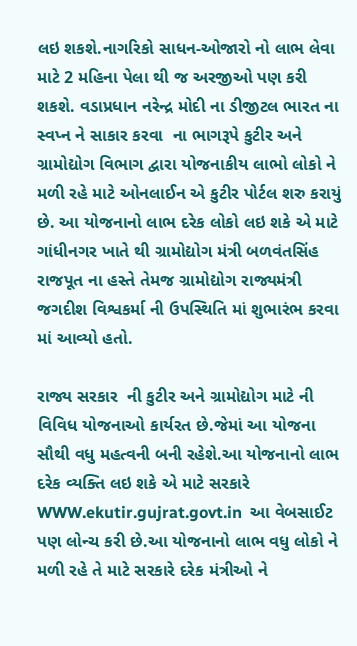લઇ શકશે.નાગરિકો સાધન-ઓજારો નો લાભ લેવા માટે 2 મહિના પેલા થી જ અરજીઓ પણ કરી શકશે. વડાપ્રધાન નરેન્દ્ર મોદી ના ડીજીટલ ભારત ના સ્વપ્ન ને સાકાર કરવા  ના ભાગરૂપે કુટીર અને ગ્રામોદ્યોગ વિભાગ દ્વારા યોજનાકીય લાભો લોકો ને મળી રહે માટે ઓનલાઈન એ કુટીર પોર્ટલ શરુ કરાયું છે. આ યોજનાનો લાભ દરેક લોકો લઇ શકે એ માટે ગાંધીનગર ખાતે થી ગ્રામોદ્યોગ મંત્રી બળવંતસિંહ રાજપૂત ના હસ્તે તેમજ ગ્રામોદ્યોગ રાજ્યમંત્રી જગદીશ વિશ્વકર્મા ની ઉપસ્થિતિ માં શુભારંભ કરવા માં આવ્યો હતો.

રાજ્ય સરકાર  ની કુટીર અને ગ્રામોદ્યોગ માટે ની વિવિધ યોજનાઓ કાર્યરત છે.જેમાં આ યોજના સૌથી વધુ મહત્વની બની રહેશે.આ યોજનાનો લાભ દરેક વ્યક્તિ લઇ શકે એ માટે સરકારે WWW.ekutir.gujrat.govt.in  આ વેબસાઈટ પણ લોન્ચ કરી છે.આ યોજનાનો લાભ વધુ લોકો ને મળી રહે તે માટે સરકારે દરેક મંત્રીઓ ને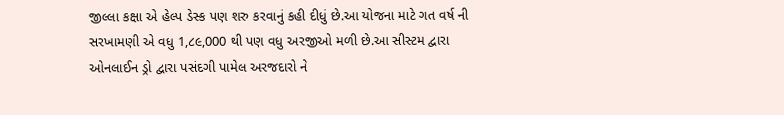જીલ્લા કક્ષા એ હેલ્પ ડેસ્ક પણ શરુ કરવાનું કહી દીધું છે.આ યોજના માટે ગત વર્ષ ની સરખામણી એ વધુ 1,૮૯,000 થી પણ વધુ અરજીઓ મળી છે.આ સીસ્ટમ દ્વારા ઓનલાઈન ડ્રો દ્વારા પસંદગી પામેલ અરજદારો ને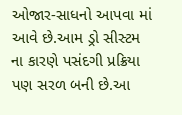ઓજાર-સાધનો આપવા માં આવે છે.આમ ડ્રો સીસ્ટમ ના કારણે પસંદગી પ્રક્રિયા પણ સરળ બની છે.આ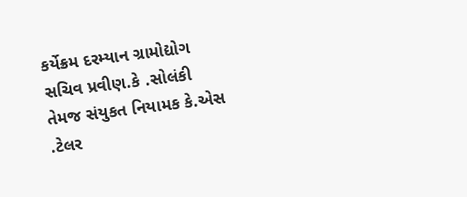કર્યેક્રમ દરમ્યાન ગ્રામોદ્યોગ સચિવ પ્રવીણ.કે .સોલંકી તેમજ સંયુકત નિયામક કે.એસ .ટેલર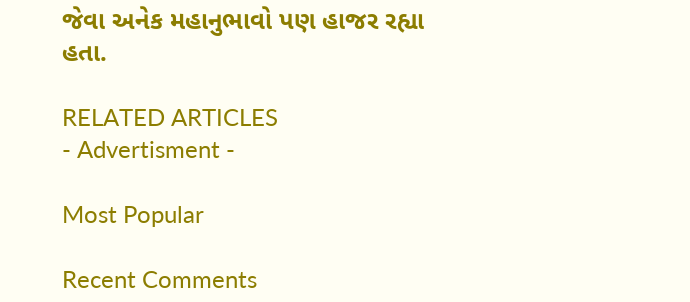જેવા અનેક મહાનુભાવો પણ હાજર રહ્યા હતા.

RELATED ARTICLES
- Advertisment -

Most Popular

Recent Comments